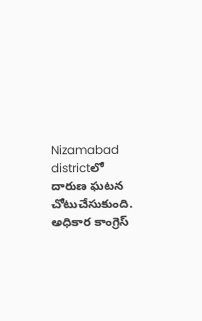Nizamabad districtలో దారుణ ఘటన చోటుచేసుకుంది. అధికార కాంగ్రెస్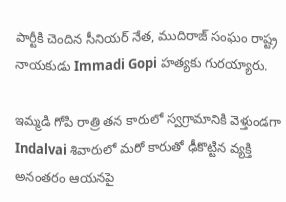పార్టీకి చెందిన సీనియర్ నేత, ముదిరాజ్ సంఘం రాష్ట్ర నాయకుడు Immadi Gopi హత్యకు గురయ్యారు.

ఇమ్మడి గోపి రాత్రి తన కారులో స్వగ్రామానికి వెళ్తుండగా Indalvai శివారులో మరో కారుతో ఢీకొట్టిన వ్యక్తి అనంతరం ఆయనపై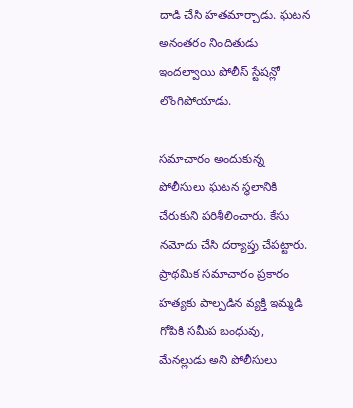దాడి చేసి హతమార్చాడు. ఘటన అనంతరం నిందితుడు ఇందల్వాయి పోలీస్ స్టేషన్లో లొంగిపోయాడు.

సమాచారం అందుకున్న పోలీసులు ఘటన స్థలానికి చేరుకుని పరిశీలించారు. కేసు నమోదు చేసి దర్యాప్తు చేపట్టారు. ప్రాథమిక సమాచారం ప్రకారం హత్యకు పాల్పడిన వ్యక్తి ఇమ్మడి గోపికి సమీప బంధువు, మేనల్లుడు అని పోలీసులు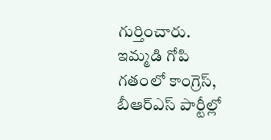గుర్తించారు.
ఇమ్మడి గోపి గతంలో కాంగ్రెస్, బీఆర్ఎస్ పార్టీల్లో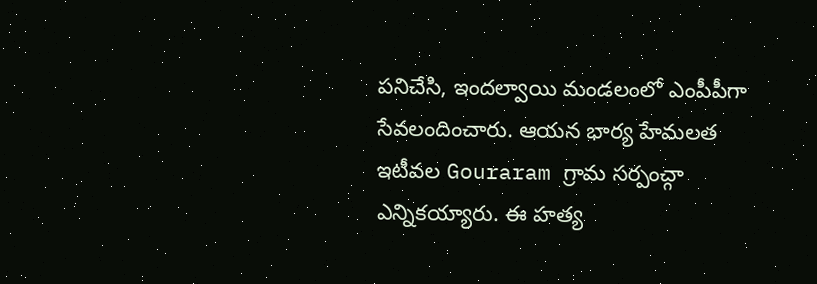పనిచేసి, ఇందల్వాయి మండలంలో ఎంపీపీగా సేవలందించారు. ఆయన భార్య హేమలత ఇటీవల Gouraram గ్రామ సర్పంచ్గా ఎన్నికయ్యారు. ఈ హత్య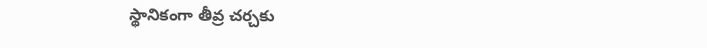స్థానికంగా తీవ్ర చర్చకు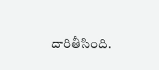దారితీసింది.